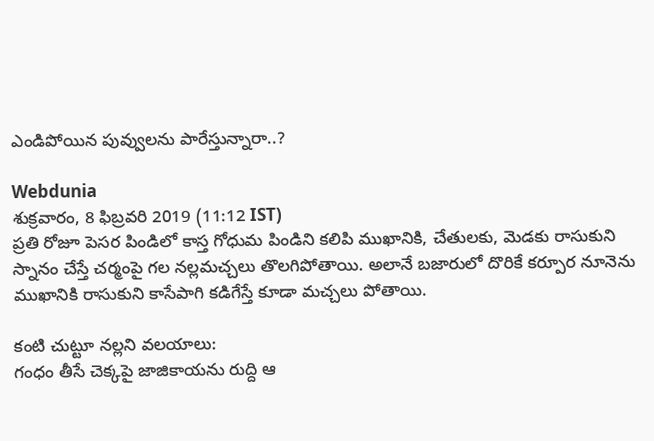ఎండిపోయిన పువ్వులను పారేస్తున్నారా..?

Webdunia
శుక్రవారం, 8 ఫిబ్రవరి 2019 (11:12 IST)
ప్రతి రోజూ పెసర పిండిలో కాస్త గోధుమ పిండిని కలిపి ముఖానికి, చేతులకు, మెడకు రాసుకుని స్నానం చేస్తే చర్మంపై గల నల్లమచ్చలు తొలగిపోతాయి. అలానే బజారులో దొరికే కర్పూర నూనెను ముఖానికి రాసుకుని కాసేపాగి కడిగేస్తే కూడా మచ్చలు పోతాయి.

కంటి చుట్టూ నల్లని వలయాలు:
గంధం తీసే చెక్కపై జాజికాయను రుద్ది ఆ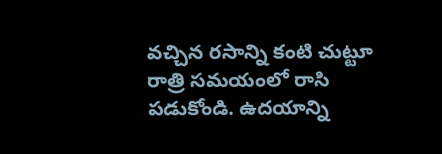వచ్చిన రసాన్ని కంటి చుట్టూ రాత్రి సమయంలో రాసి పడుకోండి. ఉదయాన్ని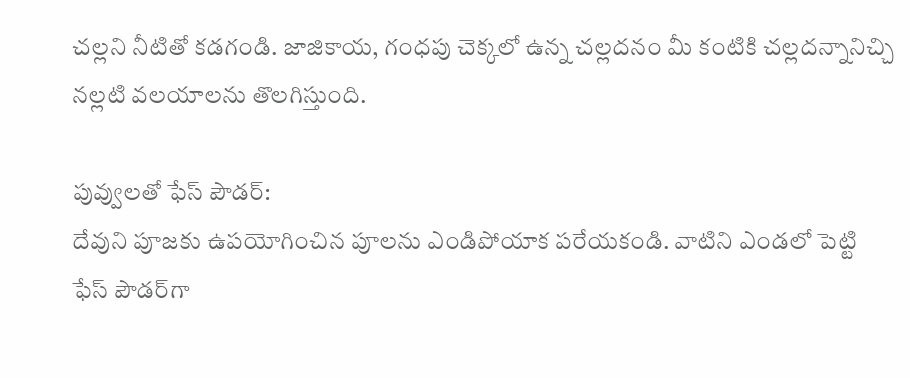చల్లని నీటితో కడగండి. జాజికాయ, గంధపు చెక్కలో ఉన్న చల్లదనం మీ కంటికి చల్లదన్నానిచ్చి నల్లటి వలయాలను తొలగిస్తుంది.

పువ్వులతో ఫేస్ పౌడర్:
దేవుని పూజకు ఉపయోగించిన పూలను ఎండిపోయాక పరేయకండి. వాటిని ఎండలో పెట్టి ఫేస్ పౌడర్‌గా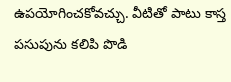ఉపయోగించకోవచ్చు. వీటితో పాటు కాస్త పసుపును కలిపి పొడి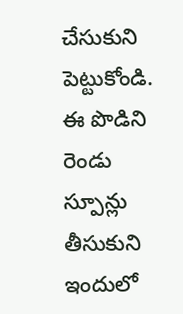చేసుకుని పెట్టుకోండి. ఈ పొడిని రెండు స్పూన్లు తీసుకుని ఇందులో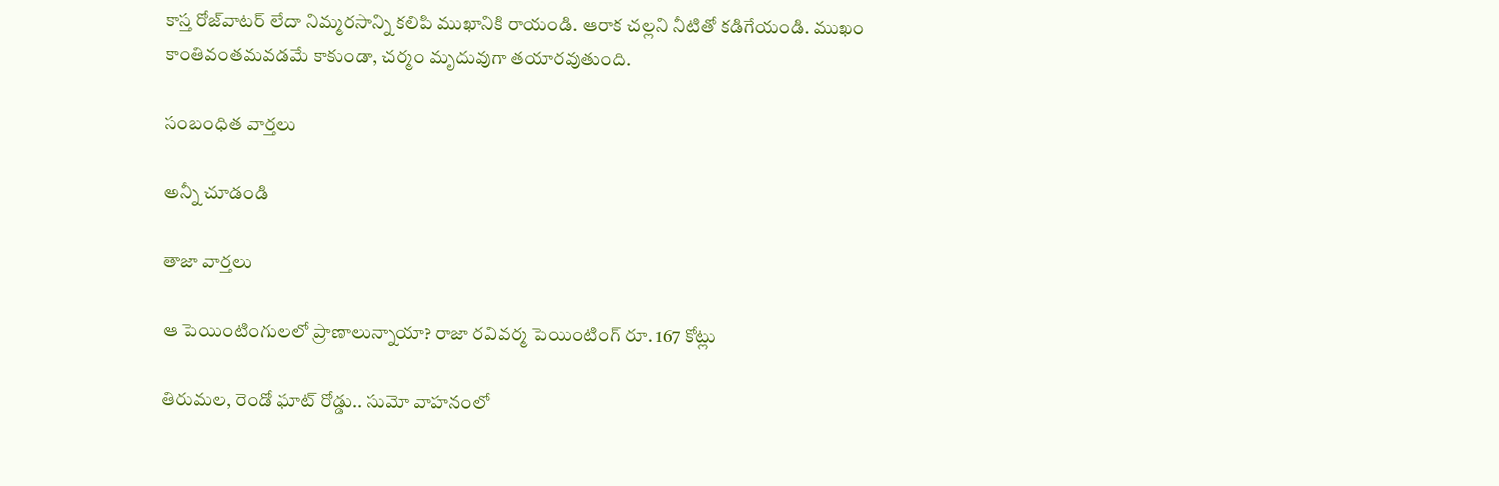కాస్త రోజ్‌వాటర్ లేదా నిమ్మరసాన్ని కలిపి ముఖానికి రాయండి. ఆరాక చల్లని నీటితో కడిగేయండి. ముఖం కాంతివంతమవడమే కాకుండా, చర్మం మృదువుగా తయారవుతుంది.

సంబంధిత వార్తలు

అన్నీ చూడండి

తాజా వార్తలు

ఆ పెయింటింగులలో ప్రాణాలున్నాయా? రాజా రవివర్మ పెయింటింగ్ రూ. 167 కోట్లు

తిరుమల, రెండో ఘాట్ రోడ్డు.. సుమో వాహనంలో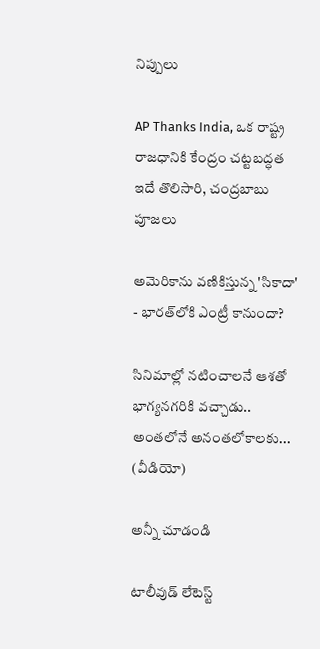నిప్పులు

AP Thanks India, ఒక రాష్ట్ర రాజధానికి కేంద్రం చట్టబద్ధత ఇదే తొలిసారి, చంద్రబాబు పూజలు

అమెరికాను వణికిస్తున్న 'సికాదా' - భారత్‌లోకి ఎంట్రీ కానుందా?

సినిమాల్లో నటించాలనే ఆశతో భాగ్యనగరికి వచ్చాడు.. అంతలోనే అనంతలోకాలకు... (వీడియో)

అన్నీ చూడండి

టాలీవుడ్ లేటెస్ట్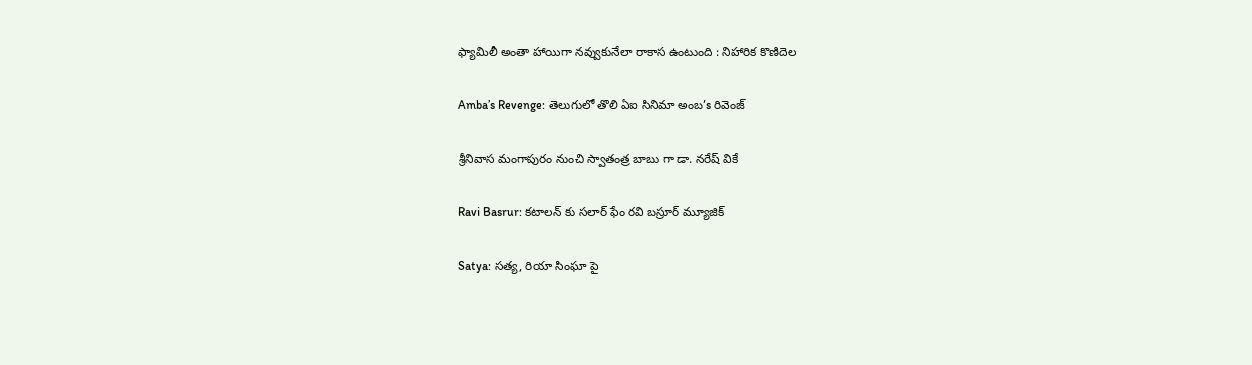ఫ్యామిలీ అంతా హాయిగా నవ్వుకునేలా రాకాస ఉంటుంది : నిహారిక కొణిదెల

Amba’s Revenge: తెలుగులో తొలి ఏఐ సినిమా అంబ’s రివెంజ్

శ్రీనివాస మంగాపురం నుంచి స్వాతంత్ర బాబు గా డా. నరేష్ వికే

Ravi Basrur: కటాలన్ కు సలార్ ఫేం రవి బస్రూర్ మ్యూజిక్

Satya: సత్య, రియా సింఘా పై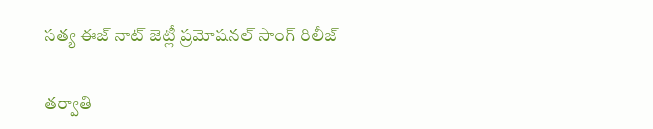సత్య ఈజ్ నాట్ జెట్లీ ప్రమోషనల్ సాంగ్ రిలీజ్

తర్వాతి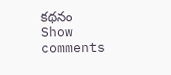కథనం
Show comments